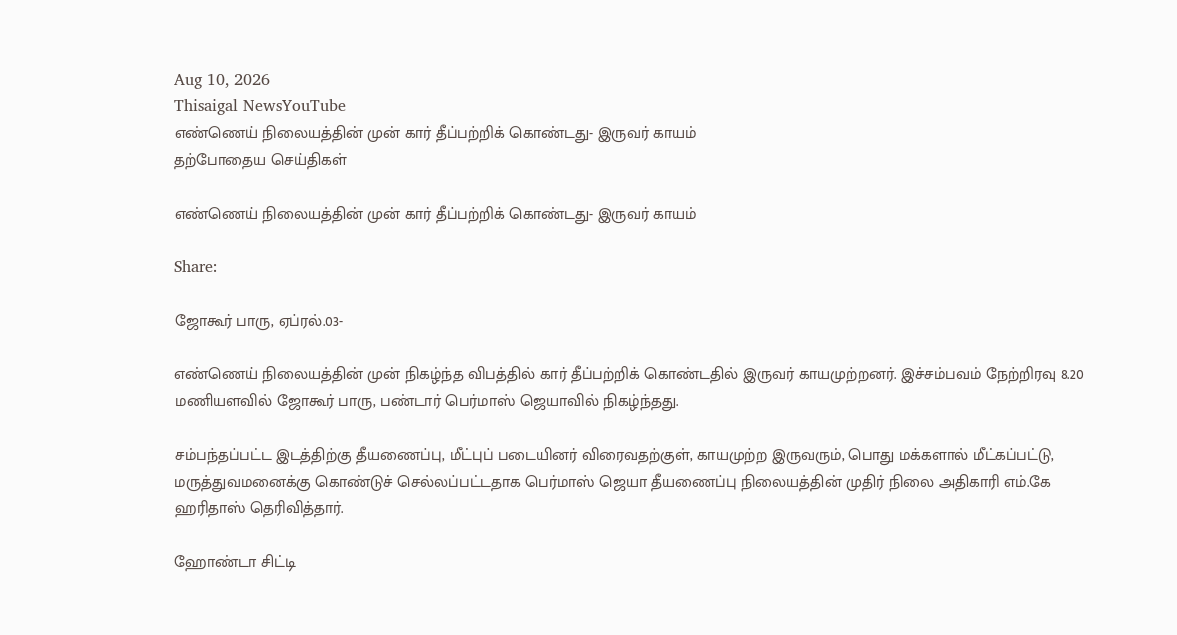Aug 10, 2026
Thisaigal NewsYouTube
எண்ணெய் நிலையத்தின் முன் கார் தீப்பற்றிக் கொண்டது- இருவர் காயம்
தற்போதைய செய்திகள்

எண்ணெய் நிலையத்தின் முன் கார் தீப்பற்றிக் கொண்டது- இருவர் காயம்

Share:

ஜோகூர் பாரு, ஏப்ரல்.03-

எண்ணெய் நிலையத்தின் முன் நிகழ்ந்த விபத்தில் கார் தீப்பற்றிக் கொண்டதில் இருவர் காயமுற்றனர். இச்சம்பவம் நேற்றிரவு 8.20 மணியளவில் ஜோகூர் பாரு, பண்டார் பெர்மாஸ் ஜெயாவில் நிகழ்ந்தது.

சம்பந்தப்பட்ட இடத்திற்கு தீயணைப்பு, மீட்புப் படையினர் விரைவதற்குள், காயமுற்ற இருவரும், பொது மக்களால் மீட்கப்பட்டு, மருத்துவமனைக்கு கொண்டுச் செல்லப்பட்டதாக பெர்மாஸ் ஜெயா தீயணைப்பு நிலையத்தின் முதிர் நிலை அதிகாரி எம்.கே ஹரிதாஸ் தெரிவித்தார்.

ஹோண்டா சிட்டி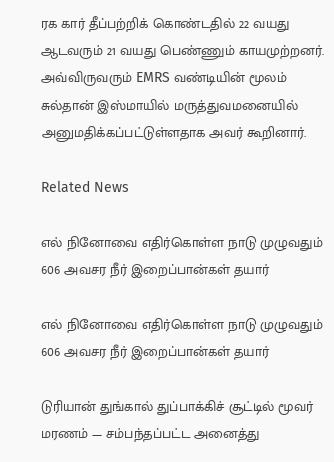ரக கார் தீப்பற்றிக் கொண்டதில் 22 வயது ஆடவரும் 21 வயது பெண்ணும் காயமுற்றனர். அவ்விருவரும் EMRS வண்டியின் மூலம் சுல்தான் இஸ்மாயில் மருத்துவமனையில் அனுமதிக்கப்பட்டுள்ளதாக அவர் கூறினார்.

Related News

எல் நினோவை எதிர்கொள்ள நாடு முழுவதும் 606 அவசர நீர் இறைப்பான்கள் தயார்

எல் நினோவை எதிர்கொள்ள நாடு முழுவதும் 606 அவசர நீர் இறைப்பான்கள் தயார்

டுரியான் துங்கால் துப்பாக்கிச் சூட்டில் மூவர் மரணம் — சம்பந்தப்பட்ட அனைத்து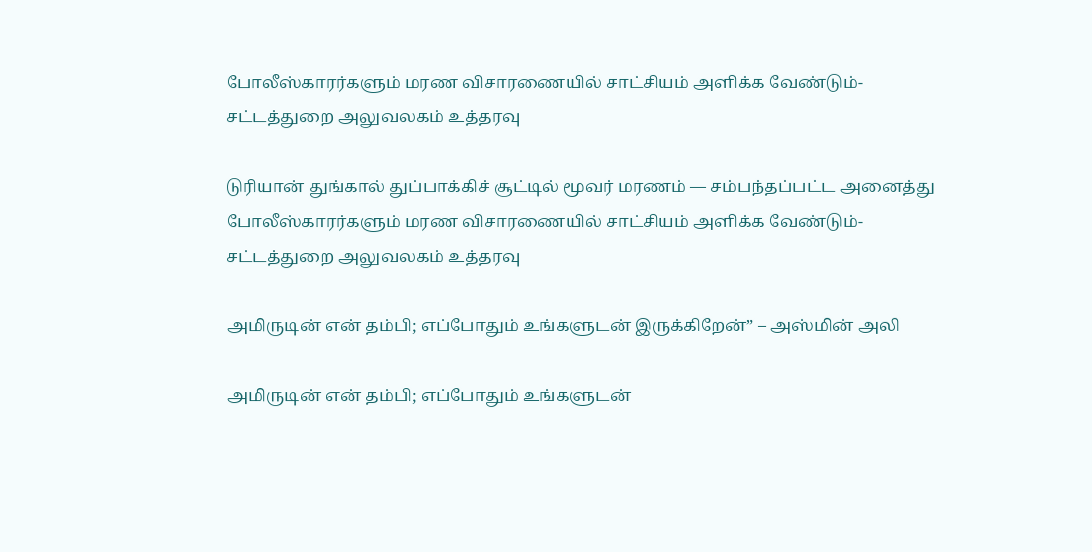போலீஸ்காரர்களும் மரண விசாரணையில் சாட்சியம் அளிக்க வேண்டும்- சட்டத்துறை அலுவலகம் உத்தரவு

டுரியான் துங்கால் துப்பாக்கிச் சூட்டில் மூவர் மரணம் — சம்பந்தப்பட்ட அனைத்து போலீஸ்காரர்களும் மரண விசாரணையில் சாட்சியம் அளிக்க வேண்டும்- சட்டத்துறை அலுவலகம் உத்தரவு

அமிருடின் என் தம்பி; எப்போதும் உங்களுடன் இருக்கிறேன்” – அஸ்மின் அலி

அமிருடின் என் தம்பி; எப்போதும் உங்களுடன்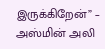இருக்கிறேன்” – அஸ்மின் அலி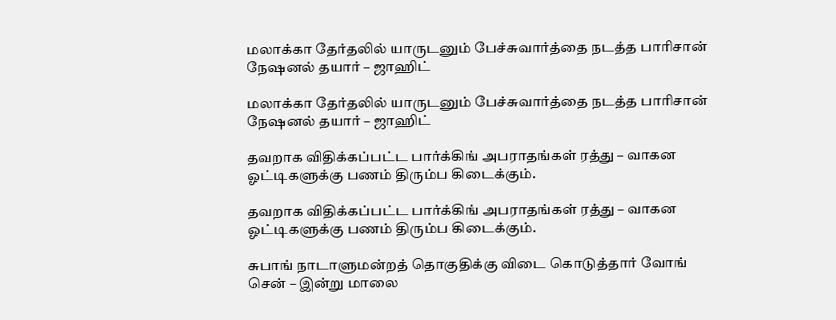மலாக்கா தேர்தலில் யாருடனும் பேச்சுவார்த்தை நடத்த பாரிசான் நேஷனல் தயார் – ஜாஹிட்

மலாக்கா தேர்தலில் யாருடனும் பேச்சுவார்த்தை நடத்த பாரிசான் நேஷனல் தயார் – ஜாஹிட்

தவறாக விதிக்கப்பட்ட பார்க்கிங் அபராதங்கள் ரத்து – வாகன ஓட்டிகளுக்கு பணம் திரும்ப கிடைக்கும்.

தவறாக விதிக்கப்பட்ட பார்க்கிங் அபராதங்கள் ரத்து – வாகன ஓட்டிகளுக்கு பணம் திரும்ப கிடைக்கும்.

சுபாங் நாடாளுமன்றத் தொகுதிக்கு விடை கொடுத்தார் வோங் சென் – இன்று மாலை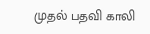முதல் பதவி காலி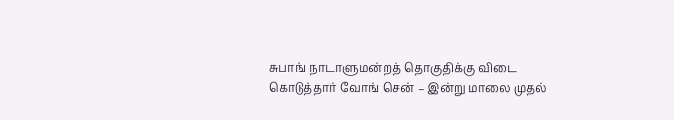சுபாங் நாடாளுமன்றத் தொகுதிக்கு விடை கொடுத்தார் வோங் சென் – இன்று மாலை முதல்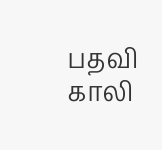பதவி காலி